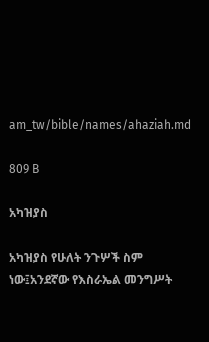am_tw/bible/names/ahaziah.md

809 B

አካዝያስ

አካዝያስ የሁለት ንጉሦች ስም ነው፤አንደኛው የእስራኤል መንግሥት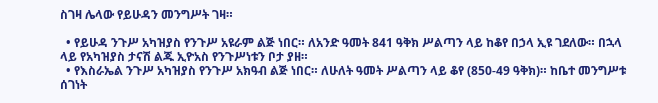ስገዛ ሌላው የይሁዳን መንግሥት ገዛ።

  • የይሁዳ ንጉሥ አካዝያስ የንጉሥ አዩራም ልጅ ነበር። ለአንድ ዓመት 841 ዓቅክ ሥልጣን ላይ ከቆየ በኃላ ኢዩ ገደለው። በኋላ ላይ የአካዝያስ ታናሽ ልጁ ኢዮአስ የንጉሥነቱን ቦታ ያዘ።
  • የእስራኤል ንጉሥ አካዝያስ የንጉሥ አክዓብ ልጅ ነበር። ለሁለት ዓመት ሥልጣን ላይ ቆየ (850-49 ዓቅክ)። ከቤተ መንግሥቱ ሰገነት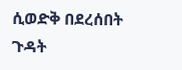ሲወድቅ በደረሰበት ጉዳት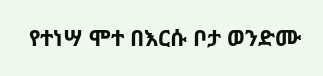የተነሣ ሞተ በእርሱ ቦታ ወንድሙ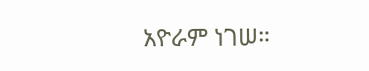አዮራም ነገሠ።